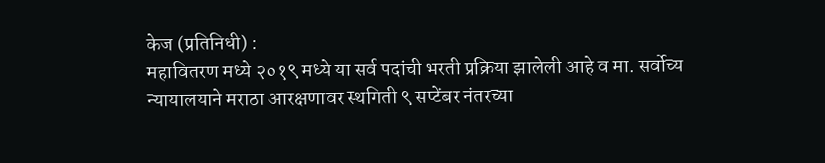केज (प्रतिनिधी) :
महावितरण मध्ये २०१९ मध्ये या सर्व पदांची भरती प्रक्रिया झालेली आहे व मा. सर्वोच्य न्यायालयाने मराठा आरक्षणावर स्थगिती ९ सप्टेंबर नंतरच्या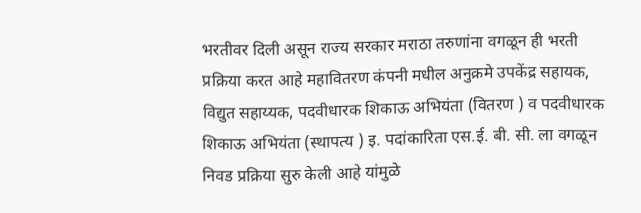भरतीवर दिली असून राज्य सरकार मराठा तरुणांना वगळून ही भरती प्रक्रिया करत आहे महावितरण कंपनी मधील अनुक्रमे उपकेंद्र सहायक, विद्युत सहाय्यक, पदवीधारक शिकाऊ अभियंता (वितरण ) व पदवीधारक शिकाऊ अभियंता (स्थापत्य ) इ. पदांकारिता एस.ई. बी. सी. ला वगळून निवड प्रक्रिया सुरु केली आहे यांमुळे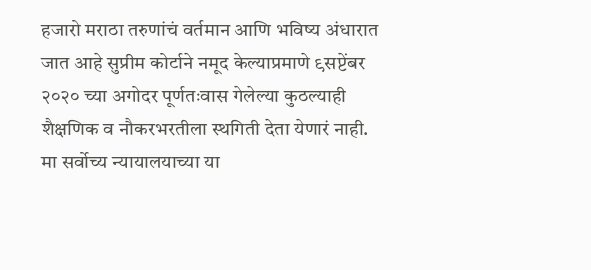हजारो मराठा तरुणांचं वर्तमान आणि भविष्य अंधारात जात आहे सुप्रीम कोर्टाने नमूद केल्याप्रमाणे ९सप्टेंबर २०२० च्या अगोदर पूर्णतःवास गेलेल्या कुठल्याही शैक्षणिक व नौकरभरतीला स्थगिती देता येणारं नाही. मा सर्वोच्य न्यायालयाच्या या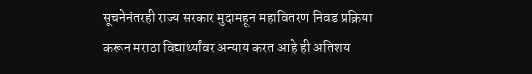सूचनेनंतरही राज्य सरकार मुदामहून महावितरण निवड प्रक्रिया करून मराठा विद्यार्थ्यांवर अन्याय करत आहे ही अतिशय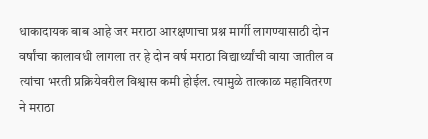धाकादायक बाब आहे जर मराठा आरक्षणाचा प्रश्न मार्गी लागण्यासाठी दोन वर्षांचा कालावधी लागला तर हे दोन वर्ष मराठा विद्यार्थ्यांची वाया जातील व त्यांचा भरती प्रक्रियेवरील विश्वास कमी होईल. त्यामुळे तात्काळ महावितरण ने मराठा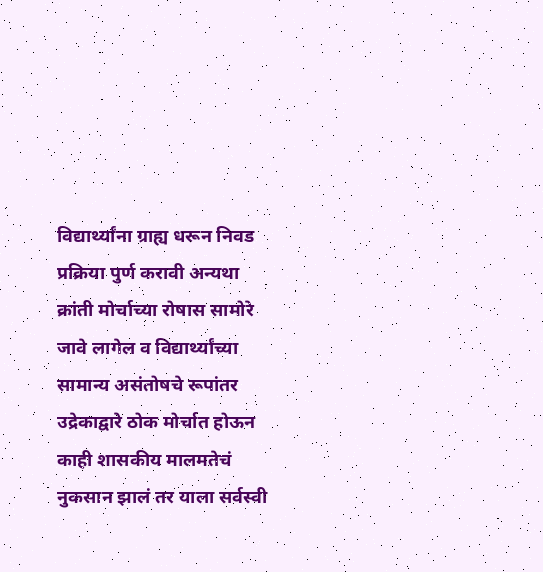विद्यार्थ्यांना ग्राह्य धरून निवड प्रक्रिया पुर्ण करावी अन्यथा क्रांती मोर्चाच्या रोषास सामोरे जावे लागेल व विद्यार्थ्यांच्या सामान्य असंतोषचे रूपांतर उद्रेकाद्वारे ठोक मोर्चात होऊन काही शासकीय मालमतेचं नुकसान झालं तर याला सर्वस्वी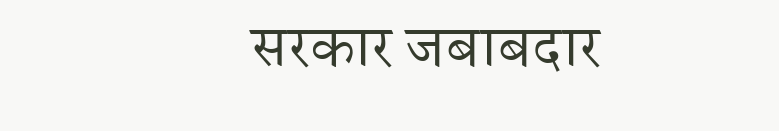सरकार जबाबदार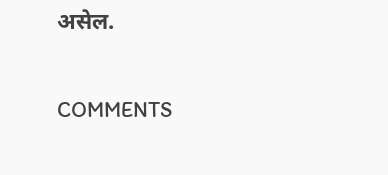असेल.

COMMENTS